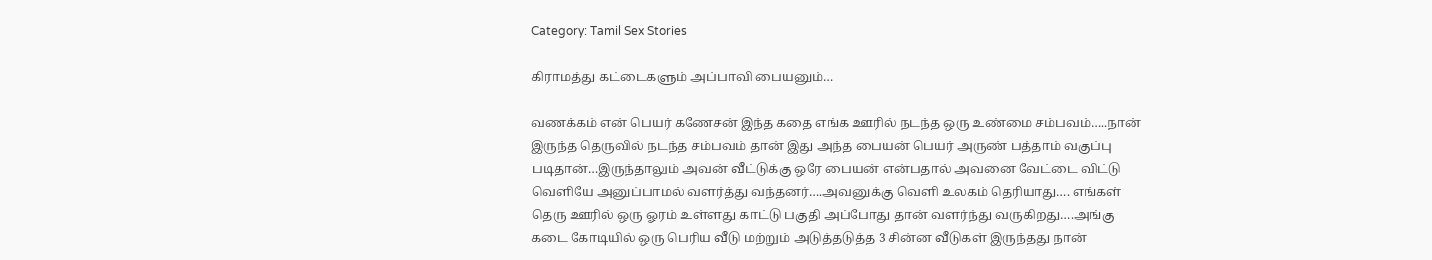Category: Tamil Sex Stories

கிராமத்து கட்டைகளும் அப்பாவி பையனும்…

வணக்கம் என் பெயர் கணேசன் இந்த கதை எங்க ஊரில் நடந்த ஒரு உண்மை சம்பவம்…..நான் இருந்த தெருவில் நடந்த சம்பவம் தான் இது அந்த பையன் பெயர் அருண் பத்தாம் வகுப்பு படிதான்…இருந்தாலும் அவன் வீட்டுக்கு ஒரே பையன் என்பதால் அவனை வேட்டை விட்டு வெளியே அனுப்பாமல் வளர்த்து வந்தனர்….அவனுக்கு வெளி உலகம் தெரியாது…. எங்கள் தெரு ஊரில் ஒரு ஓரம் உள்ளது காட்டு பகுதி அப்போது தான் வளர்ந்து வருகிறது….அங்கு கடை கோடியில் ஒரு பெரிய வீடு மற்றும் அடுத்தடுத்த 3 சின்ன வீடுகள் இருந்தது நான்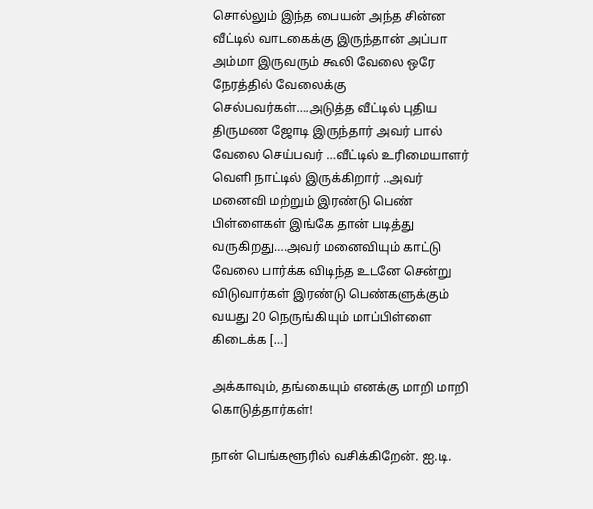சொல்லும் இந்த பையன் அந்த சின்ன வீட்டில் வாடகைக்கு இருந்தான் அப்பா அம்மா இருவரும் கூலி வேலை ஒரே நேரத்தில் வேலைக்கு செல்பவர்கள்….அடுத்த வீட்டில் புதிய திருமண ஜோடி இருந்தார் அவர் பால் வேலை செய்பவர் …வீட்டில் உரிமையாளர் வெளி நாட்டில் இருக்கிறார் ..அவர் மனைவி மற்றும் இரண்டு பெண் பிள்ளைகள் இங்கே தான் படித்து வருகிறது….அவர் மனைவியும் காட்டு வேலை பார்க்க விடிந்த உடனே சென்று விடுவார்கள் இரண்டு பெண்களுக்கும் வயது 20 நெருங்கியும் மாப்பிள்ளை கிடைக்க […]

அக்காவும், தங்கையும் எனக்கு மாறி மாறி கொடுத்தார்கள்!

நான் பெங்களூரில் வசிக்கிறேன். ஐ.டி.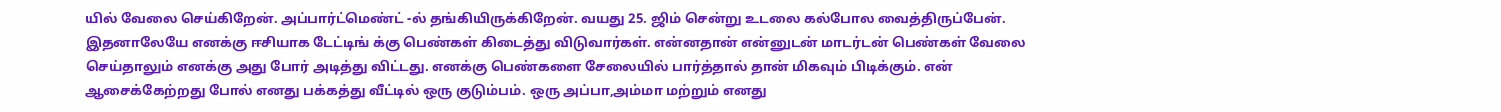யில் வேலை செய்கிறேன். அப்பார்ட்மெண்ட் -ல் தங்கியிருக்கிறேன். வயது 25. ஜிம் சென்று உடலை கல்போல வைத்திருப்பேன். இதனாலேயே எனக்கு ஈசியாக டேட்டிங் க்கு பெண்கள் கிடைத்து விடுவார்கள். என்னதான் என்னுடன் மாடர்டன் பெண்கள் வேலை செய்தாலும் எனக்கு அது போர் அடித்து விட்டது. எனக்கு பெண்களை சேலையில் பார்த்தால் தான் மிகவும் பிடிக்கும். என் ஆசைக்கேற்றது போல் எனது பக்கத்து வீட்டில் ஒரு குடும்பம். ஒரு‌ அப்பா,அம்மா மற்றும் எனது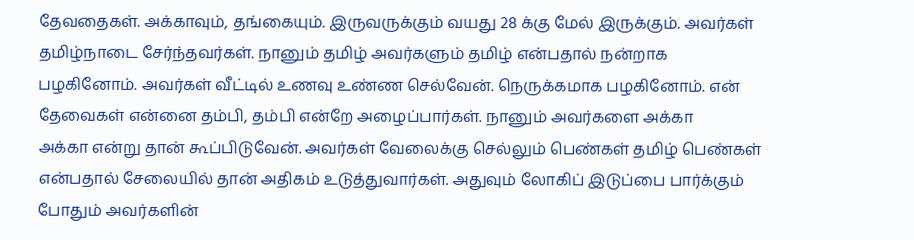தேவதைகள். அக்காவும், தங்கையும். இருவருக்கும் வயது 28 க்கு மேல் இருக்கும். அவர்கள் தமிழ்நாடை சேர்ந்தவர்கள். நானும் தமிழ் அவர்களும் தமிழ் என்பதால் நன்றாக பழகினோம். அவர்கள் வீட்டில் உணவு உண்ண செல்வேன். நெருக்கமாக பழகினோம். என் தேவைகள் என்னை தம்பி, தம்பி என்றே அழைப்பார்கள். நானும் அவர்களை அக்கா அக்கா ‌என்று தான் கூப்பிடுவேன். அவர்கள் வேலைக்கு செல்லும் பெண்கள் தமிழ் பெண்கள் என்பதால் சேலையில் தான் அதிகம் உடுத்துவார்கள். அதுவும் லோகிப் இடுப்பை பார்க்கும் போதும் அவர்களின்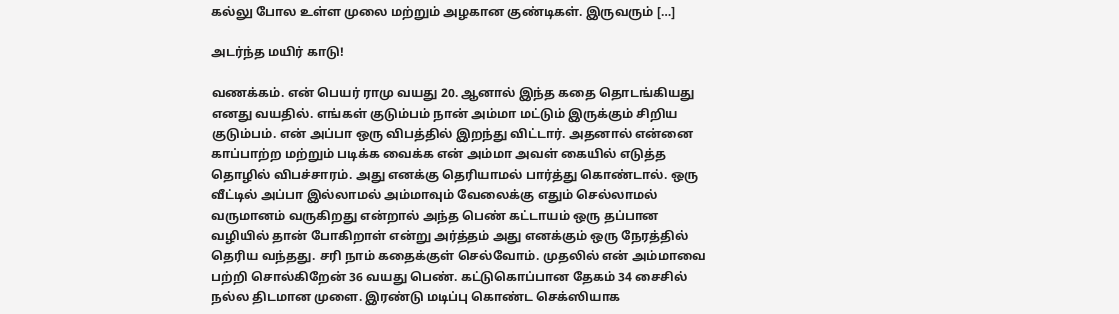கல்லு போல உள்ள முலை மற்றும் அழகான குண்டிகள். இருவரும் […]

அடர்ந்த மயிர் காடு!

வணக்கம். என் பெயர் ராமு வயது 20. ஆனால் இந்த கதை தொடங்கியது எனது வயதில். எங்கள் குடும்பம் நான் அம்மா மட்டும் இருக்கும் சிறிய குடும்பம். என் அப்பா ஒரு விபத்தில் இறந்து விட்டார். அதனால் என்னை காப்பாற்ற மற்றும் படிக்க வைக்க என் அம்மா அவள் கையில் எடுத்த தொழில் விபச்சாரம். அது எனக்கு தெரியாமல் பார்த்து கொண்டால். ஒரு வீட்டில் அப்பா இல்லாமல் அம்மாவும் வேலைக்கு எதும் செல்லாமல் வருமானம் வருகிறது என்றால் அந்த பெண் கட்டாயம் ஒரு தப்பான வழியில் தான் போகிறாள் என்று அர்த்தம் அது எனக்கும் ஒரு நேரத்தில் தெரிய வந்தது. சரி நாம் கதைக்குள் செல்வோம். முதலில் என் அம்மாவை பற்றி சொல்கிறேன் 36 வயது பெண். கட்டுகொப்பான தேகம் 34 சைசில் நல்ல திடமான முளை. இரண்டு மடிப்பு கொண்ட செக்ஸியாக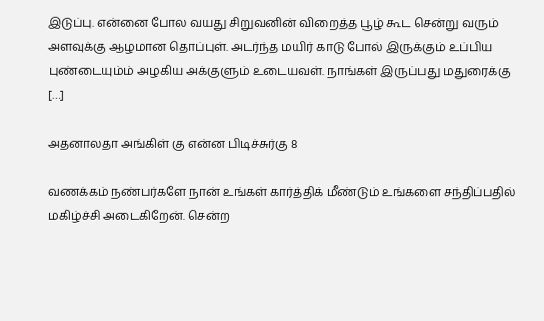இடுப்பு. என்னை போல வயது சிறுவனின் விறைத்த பூழ் கூட சென்று வரும் அளவுக்கு ஆழமான தொப்புள். அடர்ந்த மயிர் காடு போல் இருக்கும் உப்பிய புண்டையும்ம் அழகிய அக்குளும் உடையவள். நாங்கள் இருப்பது மதுரைக்கு […]

அதனாலதா அங்கிள் கு என்ன பிடிச்சுர்கு 8

வணக்கம் நண்பர்களே நான் உங்கள் கார்த்திக் மீண்டும் உங்களை சந்திப்பதில் மகிழ்ச்சி அடைகிறேன். சென்ற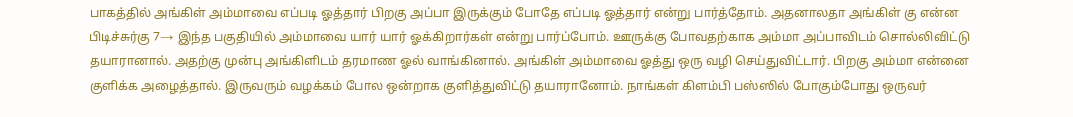பாகத்தில் அங்கிள் அம்மாவை எப்படி ஓத்தார் பிறகு அப்பா இருக்கும் போதே எப்படி ஓத்தார் என்று பார்த்தோம். அதனாலதா அங்கிள் கு என்ன பிடிச்சுர்கு 7→ இந்த பகுதியில் அம்மாவை யார் யார் ஓக்கிறார்கள் என்று பார்ப்போம். ஊருக்கு போவதற்காக அம்மா அப்பாவிடம் சொல்லிவிட்டு தயாரானால். அதற்கு முன்பு அங்கிளிடம் தரமாண ஓல் வாங்கினால். அங்கிள் அம்மாவை ஓத்து ஒரு வழி செய்துவிட்டார். பிறகு அம்மா என்னை குளிக்க அழைத்தால். இருவரும் வழக்கம் போல ஒன்றாக குளித்துவிட்டு தயாரானோம். நாங்கள் கிளம்பி பஸ்ஸில் போகும்போது ஒருவர்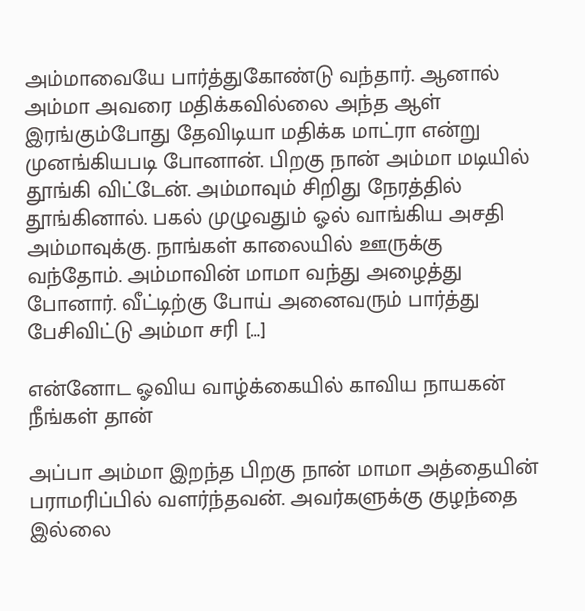அம்மாவையே பார்த்துகோண்டு வந்தார். ஆனால் அம்மா அவரை மதிக்கவில்லை அந்த ஆள் இரங்கும்போது தேவிடியா மதிக்க மாட்ரா என்று முனங்கியபடி போனான். பிறகு நான் அம்மா மடியில் தூங்கி விட்டேன். அம்மாவும் சிறிது நேரத்தில் தூங்கினால். பகல் முழுவதும் ஓல் வாங்கிய அசதி அம்மாவுக்கு. நாங்கள் காலையில் ஊருக்கு வந்தோம். அம்மாவின் மாமா வந்து அழைத்து போனார். வீட்டிற்கு போய் அனைவரும் பார்த்து பேசிவிட்டு அம்மா சரி […]

என்னோட ஓவிய வாழ்க்கையில் காவிய நாயகன் நீங்கள் தான்

அப்பா அம்மா இறந்த பிறகு நான் மாமா அத்தையின் பராமரிப்பில் வளர்ந்தவன். அவர்களுக்கு குழந்தை இல்லை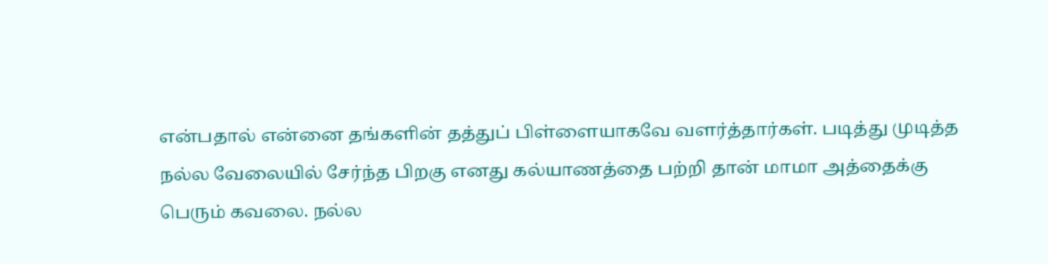என்பதால் என்னை தங்களின் தத்துப் பிள்ளையாகவே வளர்த்தார்கள். படித்து முடித்த நல்ல வேலையில் சேர்ந்த பிறகு எனது கல்யாணத்தை பற்றி தான் மாமா அத்தைக்கு பெரும் கவலை. நல்ல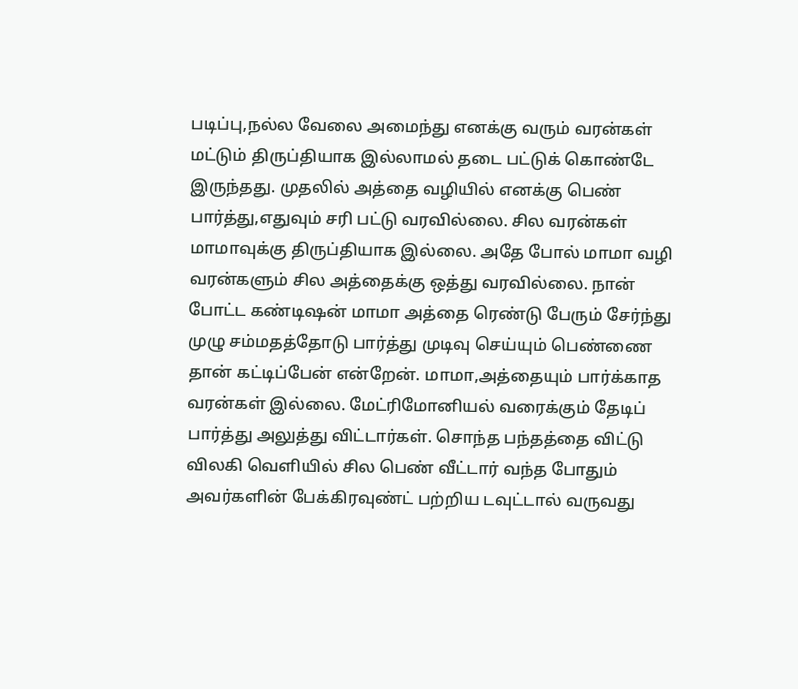படிப்பு,நல்ல வேலை அமைந்து எனக்கு வரும் வரன்கள் மட்டும் திருப்தியாக இல்லாமல் தடை பட்டுக் கொண்டே இருந்தது. முதலில் அத்தை வழியில் எனக்கு பெண் பார்த்து,எதுவும் சரி பட்டு வரவில்லை. சில வரன்கள் மாமாவுக்கு திருப்தியாக இல்லை. அதே போல் மாமா வழி வரன்களும் சில அத்தைக்கு ஒத்து வரவில்லை. நான் போட்ட கண்டிஷன் மாமா அத்தை ரெண்டு பேரும் சேர்ந்து முழு சம்மதத்தோடு பார்த்து முடிவு செய்யும் பெண்ணை தான் கட்டிப்பேன் என்றேன். மாமா,அத்தையும் பார்க்காத வரன்கள் இல்லை. மேட்ரிமோனியல் வரைக்கும் தேடிப் பார்த்து அலுத்து விட்டார்கள். சொந்த பந்தத்தை விட்டு விலகி வெளியில் சில பெண் வீட்டார் வந்த போதும் அவர்களின் பேக்கிரவுண்ட் பற்றிய டவுட்டால் வருவது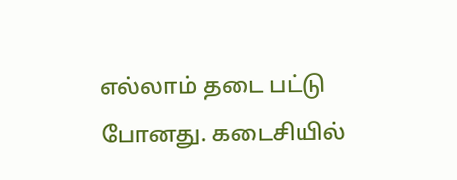எல்லாம் தடை பட்டு போனது. கடைசியில்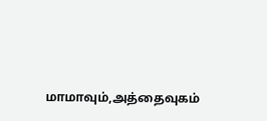மாமாவும்,அத்தைவுகம்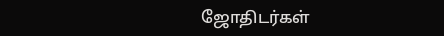ஜோதிடர்கள்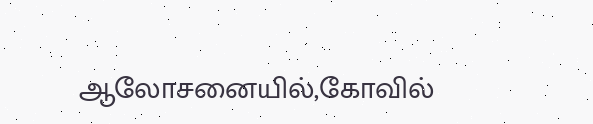ஆலோசனையில்,கோவில்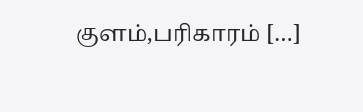குளம்,பரிகாரம் […]